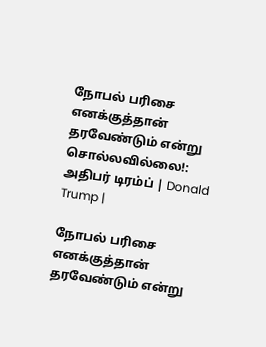நோபல் பரிசை எனக்குத்தான் தரவேண்டும் என்று சொல்லவில்லை!: அதிபர் டிரம்ப் | Donald Trump |

நோபல் பரிசை எனக்குத்தான் தரவேண்டும் என்று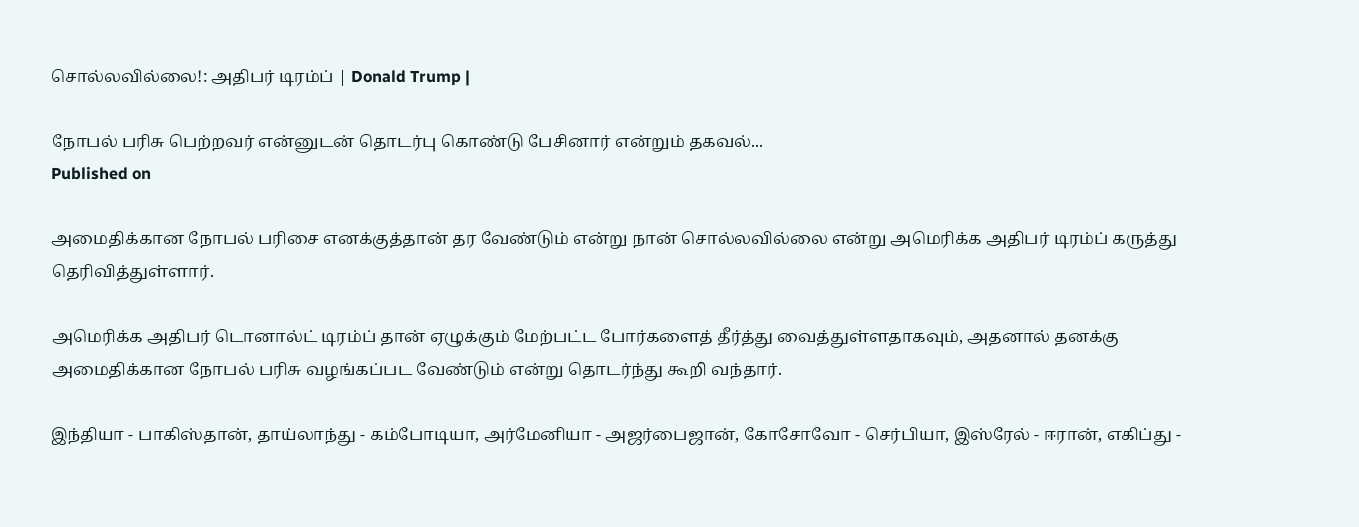சொல்லவில்லை!: அதிபர் டிரம்ப் | Donald Trump |

நோபல் பரிசு பெற்றவர் என்னுடன் தொடர்பு கொண்டு பேசினார் என்றும் தகவல்...
Published on

அமைதிக்கான நோபல் பரிசை எனக்குத்தான் தர வேண்டும் என்று நான் சொல்லவில்லை என்று அமெரிக்க அதிபர் டிரம்ப் கருத்து தெரிவித்துள்ளார்.

அமெரிக்க அதிபர் டொனால்ட் டிரம்ப் தான் ஏழுக்கும் மேற்பட்ட போர்களைத் தீர்த்து வைத்துள்ளதாகவும், அதனால் தனக்கு அமைதிக்கான நோபல் பரிசு வழங்கப்பட வேண்டும் என்று தொடர்ந்து கூறி வந்தார்.

இந்தியா - பாகிஸ்தான், தாய்லாந்து - கம்போடியா, அர்மேனியா - அஜர்பைஜான், கோசோவோ - செர்பியா, இஸ்ரேல் - ஈரான், எகிப்து -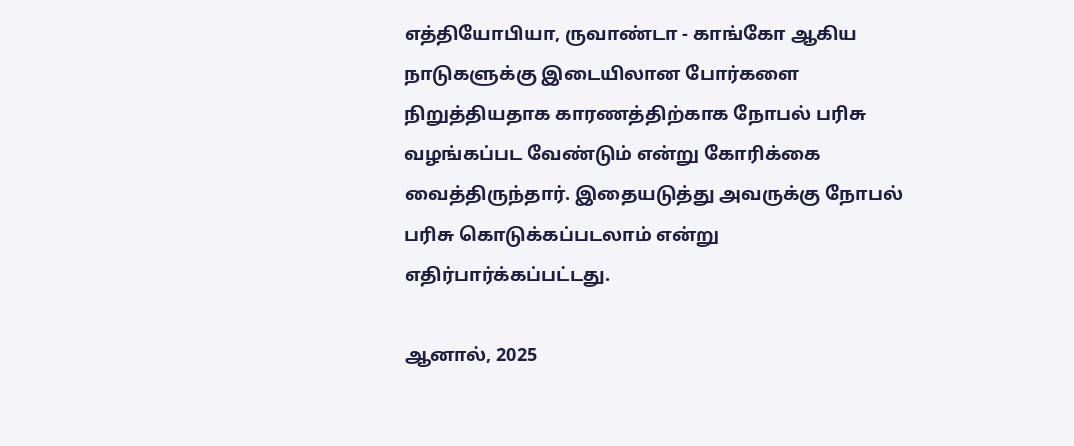எத்தியோபியா, ருவாண்டா - காங்கோ ஆகிய நாடுகளுக்கு இடையிலான போர்களை நிறுத்தியதாக காரணத்திற்காக நோபல் பரிசு வழங்கப்பட வேண்டும் என்று கோரிக்கை வைத்திருந்தார். இதையடுத்து அவருக்கு நோபல் பரிசு கொடுக்கப்படலாம் என்று எதிர்பார்க்கப்பட்டது.

ஆனால், 2025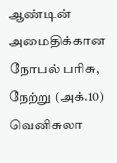ஆண்டின் அமைதிக்கான நோபல் பரிசு, நேற்று (அக்.10) வெனிசுலா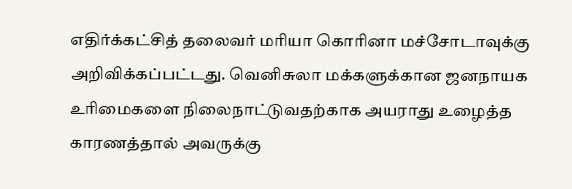எதிர்க்கட்சித் தலைவர் மரியா கொரினா மச்சோடாவுக்கு அறிவிக்கப்பட்டது. வெனிசுலா மக்களுக்கான ஜனநாயக உரிமைகளை நிலைநாட்டுவதற்காக அயராது உழைத்த காரணத்தால் அவருக்கு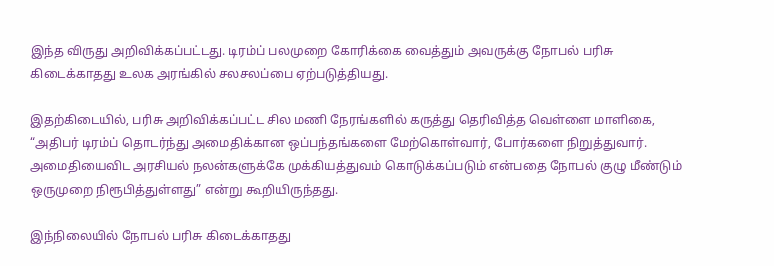இந்த விருது அறிவிக்கப்பட்டது. டிரம்ப் பலமுறை கோரிக்கை வைத்தும் அவருக்கு நோபல் பரிசு கிடைக்காதது உலக அரங்கில் சலசலப்பை ஏற்படுத்தியது.

இதற்கிடையில், பரிசு அறிவிக்கப்பட்ட சில மணி நேரங்களில் கருத்து தெரிவித்த வெள்ளை மாளிகை, “அதிபர் டிரம்ப் தொடர்ந்து அமைதிக்கான ஒப்பந்தங்களை மேற்கொள்வார், போர்களை நிறுத்துவார். அமைதியைவிட அரசியல் நலன்களுக்கே முக்கியத்துவம் கொடுக்கப்படும் என்பதை நோபல் குழு மீண்டும் ஒருமுறை நிரூபித்துள்ளது” என்று கூறியிருந்தது.

இந்நிலையில் நோபல் பரிசு கிடைக்காதது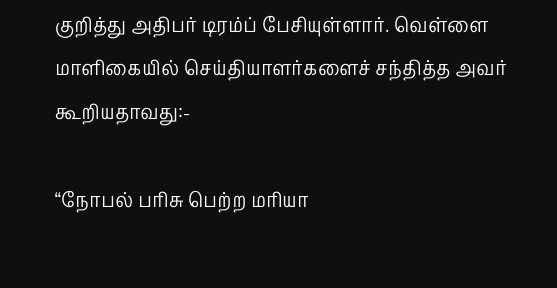குறித்து அதிபர் டிரம்ப் பேசியுள்ளார். வெள்ளை மாளிகையில் செய்தியாளர்களைச் சந்தித்த அவர் கூறியதாவது:-

“நோபல் பரிசு பெற்ற மரியா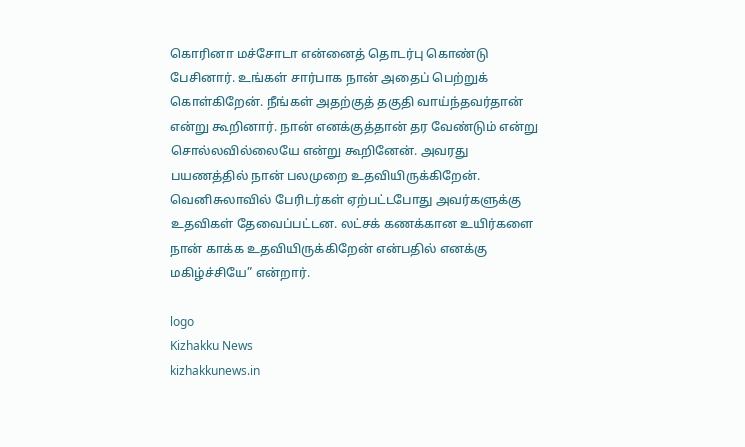கொரினா மச்சோடா என்னைத் தொடர்பு கொண்டு பேசினார். உங்கள் சார்பாக நான் அதைப் பெற்றுக் கொள்கிறேன். நீங்கள் அதற்குத் தகுதி வாய்ந்தவர்தான் என்று கூறினார். நான் எனக்குத்தான் தர வேண்டும் என்று சொல்லவில்லையே என்று கூறினேன். அவரது பயணத்தில் நான் பலமுறை உதவியிருக்கிறேன். வெனிசுலாவில் பேரிடர்கள் ஏற்பட்டபோது அவர்களுக்கு உதவிகள் தேவைப்பட்டன. லட்சக் கணக்கான உயிர்களை நான் காக்க உதவியிருக்கிறேன் என்பதில் எனக்கு மகிழ்ச்சியே” என்றார்.

logo
Kizhakku News
kizhakkunews.in